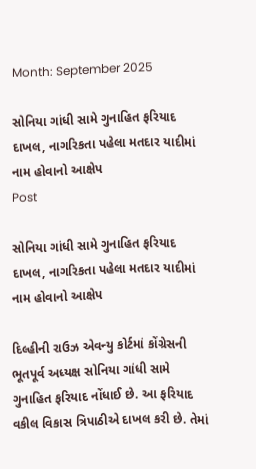Month: September 2025

સોનિયા ગાંધી સામે ગુનાહિત ફરિયાદ દાખલ, નાગરિકતા પહેલા મતદાર યાદીમાં નામ હોવાનો આક્ષેપ
Post

સોનિયા ગાંધી સામે ગુનાહિત ફરિયાદ દાખલ, નાગરિકતા પહેલા મતદાર યાદીમાં નામ હોવાનો આક્ષેપ

દિલ્હીની રાઉઝ એવન્યુ કોર્ટમાં કોંગ્રેસની ભૂતપૂર્વ અધ્યક્ષ સોનિયા ગાંધી સામે ગુનાહિત ફરિયાદ નોંધાઈ છે. આ ફરિયાદ વકીલ વિકાસ ત્રિપાઠીએ દાખલ કરી છે. તેમાં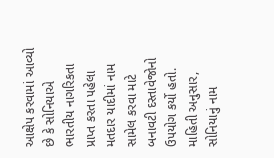આક્ષેપ કરવામાં આવ્યો છે કે સોનિયાએ ભારતીય નાગરિકતા પ્રાપ્ત કરતા પહેલા મતદાર યાદીમાં નામ સામેલ કરવા માટે બનાવટી દસ્તાવેજોનો ઉપયોગ કર્યો હતો. માહિતી અનુસાર, સોનિયાનું નામ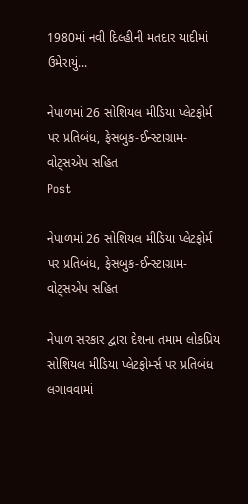1980માં નવી દિલ્હીની મતદાર યાદીમાં ઉમેરાયું...

નેપાળમાં 26 સોશિયલ મીડિયા પ્લેટફોર્મ પર પ્રતિબંધ, ફેસબુક-ઈન્સ્ટાગ્રામ-વોટ્સએપ સહિત
Post

નેપાળમાં 26 સોશિયલ મીડિયા પ્લેટફોર્મ પર પ્રતિબંધ, ફેસબુક-ઈન્સ્ટાગ્રામ-વોટ્સએપ સહિત

નેપાળ સરકાર દ્વારા દેશના તમામ લોકપ્રિય સોશિયલ મીડિયા પ્લેટફોર્મ્સ પર પ્રતિબંધ લગાવવામાં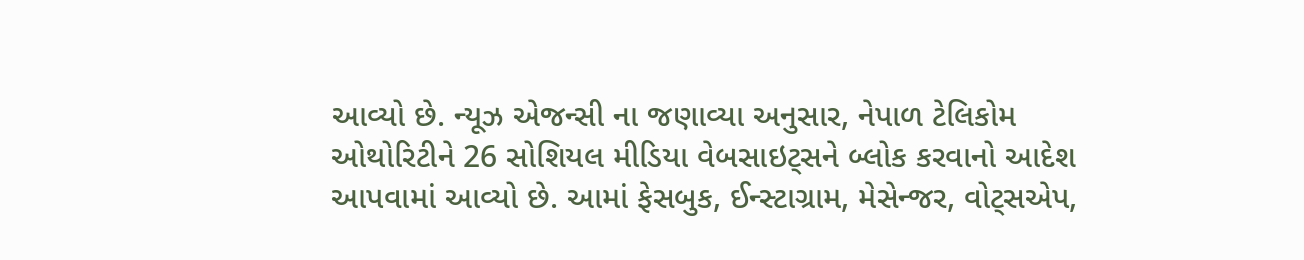આવ્યો છે. ન્યૂઝ એજન્સી ના જણાવ્યા અનુસાર, નેપાળ ટેલિકોમ ઓથોરિટીને 26 સોશિયલ મીડિયા વેબસાઇટ્સને બ્લોક કરવાનો આદેશ આપવામાં આવ્યો છે. આમાં ફેસબુક, ઈન્સ્ટાગ્રામ, મેસેન્જર, વોટ્સએપ,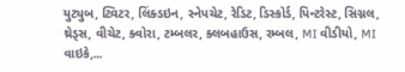યુટ્યુબ, ટ્વિટર, લિંક્ડઇન, સ્નેપચેટ, રેડિટ, ડિસ્કોર્ડ, પિન્ટરેસ્ટ, સિગ્નલ, થ્રેડ્સ, વીચેટ, ક્વોરા, ટમ્બલર, ક્લબહાઉસ, રમ્બલ, MI વીડીયો, MI વાઇકે,...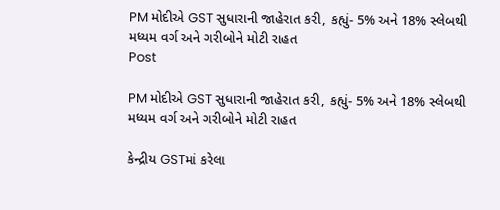PM મોદીએ GST સુધારાની જાહેરાત કરી, કહ્યું- 5% અને 18% સ્લેબથી મધ્યમ વર્ગ અને ગરીબોને મોટી રાહત
Post

PM મોદીએ GST સુધારાની જાહેરાત કરી, કહ્યું- 5% અને 18% સ્લેબથી મધ્યમ વર્ગ અને ગરીબોને મોટી રાહત

કેન્દ્રીય GSTમાં કરેલા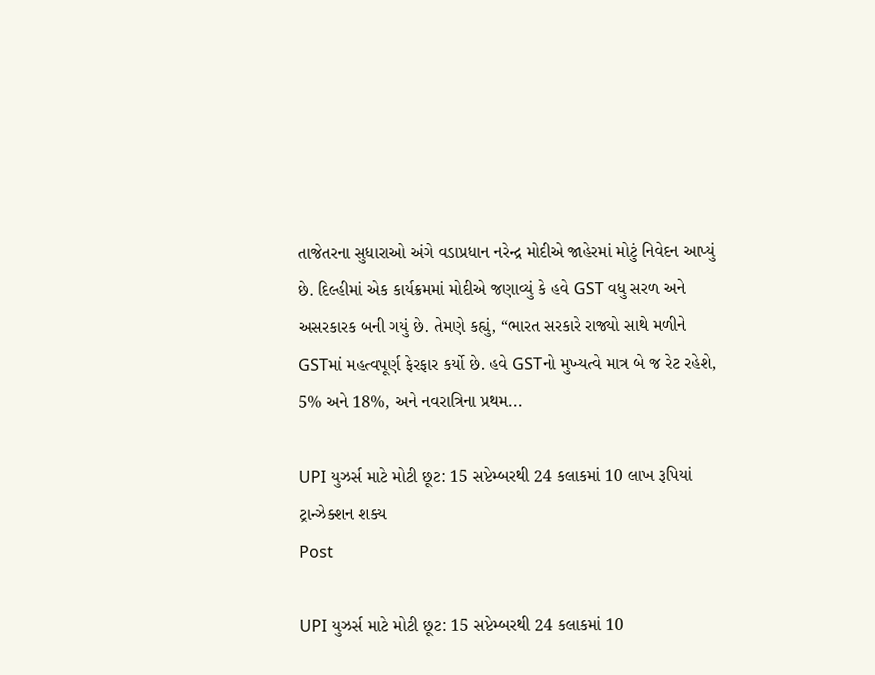તાજેતરના સુધારાઓ અંગે વડાપ્રધાન નરેન્દ્ર મોદીએ જાહેરમાં મોટું નિવેદન આપ્યું છે. દિલ્હીમાં એક કાર્યક્રમમાં મોદીએ જણાવ્યું કે હવે GST વધુ સરળ અને અસરકારક બની ગયું છે. તેમણે કહ્યું, “ભારત સરકારે રાજ્યો સાથે મળીને GSTમાં મહત્વપૂર્ણ ફેરફાર કર્યો છે. હવે GSTનો મુખ્યત્વે માત્ર બે જ રેટ રહેશે, 5% અને 18%, અને નવરાત્રિના પ્રથમ...

UPI યુઝર્સ માટે મોટી છૂટ: 15 સપ્ટેમ્બરથી 24 કલાકમાં 10 લાખ રૂપિયાં ટ્રાન્ઝેક્શન શક્ય
Post

UPI યુઝર્સ માટે મોટી છૂટ: 15 સપ્ટેમ્બરથી 24 કલાકમાં 10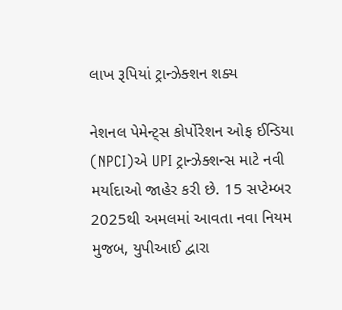લાખ રૂપિયાં ટ્રાન્ઝેક્શન શક્ય

નેશનલ પેમેન્ટ્સ કોર્પોરેશન ઓફ ઈન્ડિયા (NPCI)એ UPI ટ્રાન્ઝેક્શન્સ માટે નવી મર્યાદાઓ જાહેર કરી છે. 15 સપ્ટેમ્બર 2025થી અમલમાં આવતા નવા નિયમ મુજબ, યુપીઆઈ દ્વારા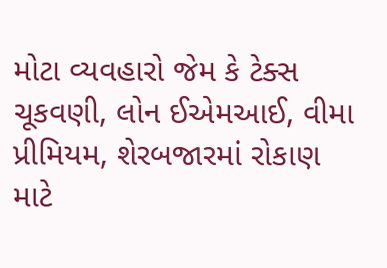મોટા વ્યવહારો જેમ કે ટેક્સ ચૂકવણી, લોન ઈએમઆઈ, વીમા પ્રીમિયમ, શેરબજારમાં રોકાણ માટે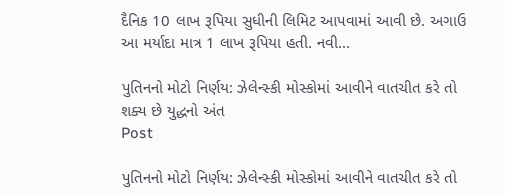દૈનિક 10 લાખ રૂપિયા સુધીની લિમિટ આપવામાં આવી છે. અગાઉ આ મર્યાદા માત્ર 1 લાખ રૂપિયા હતી. નવી...

પુતિનનો મોટો નિર્ણય: ઝેલેન્સ્કી મોસ્કોમાં આવીને વાતચીત કરે તો શક્ય છે યુદ્ધનો અંત
Post

પુતિનનો મોટો નિર્ણય: ઝેલેન્સ્કી મોસ્કોમાં આવીને વાતચીત કરે તો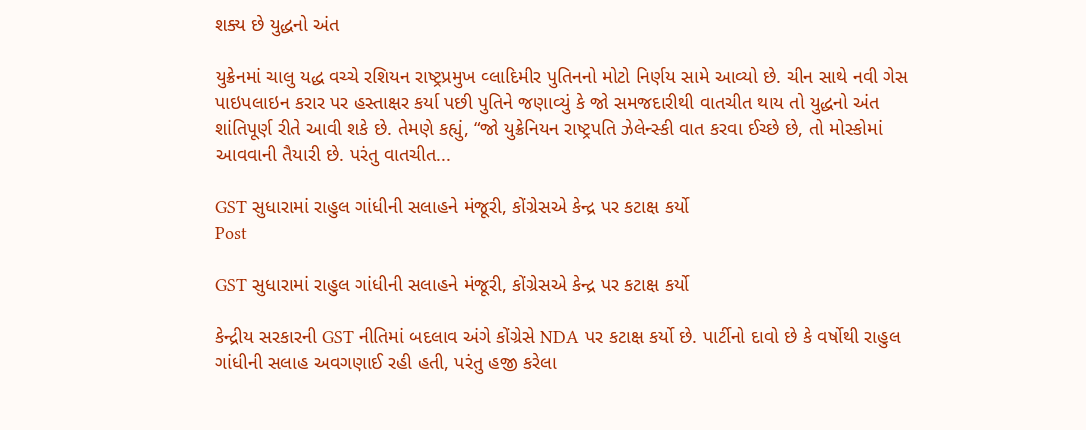શક્ય છે યુદ્ધનો અંત

યુક્રેનમાં ચાલુ યદ્ધ વચ્ચે રશિયન રાષ્ટ્રપ્રમુખ વ્લાદિમીર પુતિનનો મોટો નિર્ણય સામે આવ્યો છે. ચીન સાથે નવી ગેસ પાઇપલાઇન કરાર પર હસ્તાક્ષર કર્યા પછી પુતિને જણાવ્યું કે જો સમજદારીથી વાતચીત થાય તો યુદ્ધનો અંત શાંતિપૂર્ણ રીતે આવી શકે છે. તેમણે કહ્યું, “જો યુક્રેનિયન રાષ્ટ્રપતિ ઝેલેન્સ્કી વાત કરવા ઈચ્છે છે, તો મોસ્કોમાં આવવાની તૈયારી છે. પરંતુ વાતચીત...

GST સુધારામાં રાહુલ ગાંધીની સલાહને મંજૂરી, કોંગ્રેસએ કેન્દ્ર પર કટાક્ષ કર્યો
Post

GST સુધારામાં રાહુલ ગાંધીની સલાહને મંજૂરી, કોંગ્રેસએ કેન્દ્ર પર કટાક્ષ કર્યો

કેન્દ્રીય સરકારની GST નીતિમાં બદલાવ અંગે કોંગ્રેસે NDA પર કટાક્ષ કર્યો છે. પાર્ટીનો દાવો છે કે વર્ષોથી રાહુલ ગાંધીની સલાહ અવગણાઈ રહી હતી, પરંતુ હજી કરેલા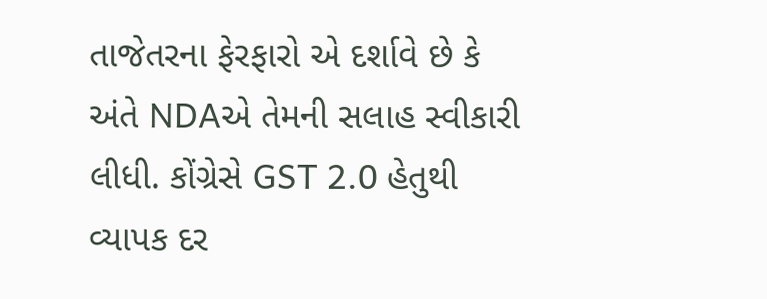તાજેતરના ફેરફારો એ દર્શાવે છે કે અંતે NDAએ તેમની સલાહ સ્વીકારી લીધી. કોંગ્રેસે GST 2.0 હેતુથી વ્યાપક દર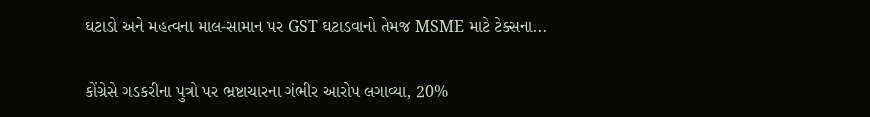ઘટાડો અને મહત્વના માલ-સામાન પર GST ઘટાડવાનો તેમજ MSME માટે ટેક્સના...

કોંગ્રેસે ગડકરીના પુત્રો પર ભ્રષ્ટાચારના ગંભીર આરોપ લગાવ્યા, 20%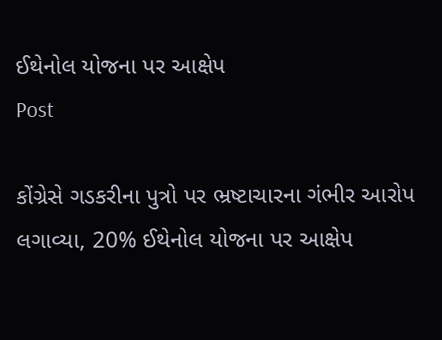ઈથેનોલ યોજના પર આક્ષેપ
Post

કોંગ્રેસે ગડકરીના પુત્રો પર ભ્રષ્ટાચારના ગંભીર આરોપ લગાવ્યા, 20% ઈથેનોલ યોજના પર આક્ષેપ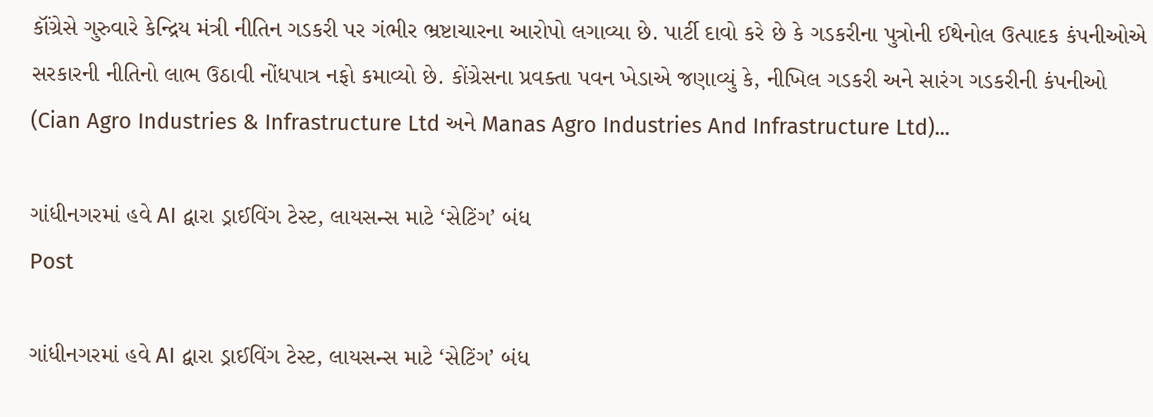કૉંગ્રેસે ગુરુવારે કેન્દ્રિય મંત્રી નીતિન ગડકરી પર ગંભીર ભ્રષ્ટાચારના આરોપો લગાવ્યા છે. પાર્ટી દાવો કરે છે કે ગડકરીના પુત્રોની ઈથેનોલ ઉત્પાદક કંપનીઓએ સરકારની નીતિનો લાભ ઉઠાવી નોંધપાત્ર નફો કમાવ્યો છે. કોંગ્રેસના પ્રવક્તા પવન ખેડાએ જણાવ્યું કે, નીખિલ ગડકરી અને સારંગ ગડકરીની કંપનીઓ (Cian Agro Industries & Infrastructure Ltd અને Manas Agro Industries And Infrastructure Ltd)...

ગાંધીનગરમાં હવે AI દ્વારા ડ્રાઈવિંગ ટેસ્ટ, લાયસન્સ માટે ‘સેટિંગ’ બંધ
Post

ગાંધીનગરમાં હવે AI દ્વારા ડ્રાઈવિંગ ટેસ્ટ, લાયસન્સ માટે ‘સેટિંગ’ બંધ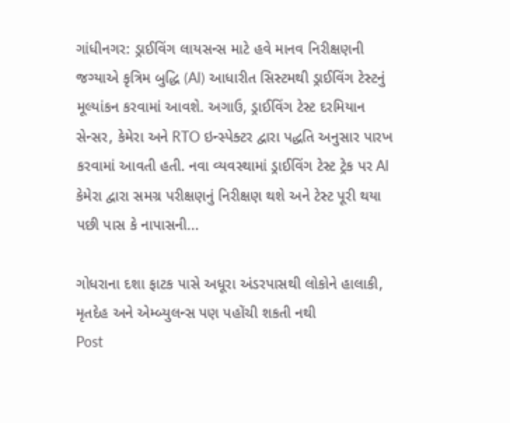ગાંધીનગર: ડ્રાઈવિંગ લાયસન્સ માટે હવે માનવ નિરીક્ષણની જગ્યાએ કૃત્રિમ બુદ્ધિ (AI) આધારીત સિસ્ટમથી ડ્રાઈવિંગ ટેસ્ટનું મૂલ્યાંકન કરવામાં આવશે. અગાઉ, ડ્રાઈવિંગ ટેસ્ટ દરમિયાન સેન્સર, કેમેરા અને RTO ઇન્સ્પેક્ટર દ્વારા પદ્ધતિ અનુસાર પારખ કરવામાં આવતી હતી. નવા વ્યવસ્થામાં ડ્રાઈવિંગ ટેસ્ટ ટ્રેક પર AI કેમેરા દ્વારા સમગ્ર પરીક્ષણનું નિરીક્ષણ થશે અને ટેસ્ટ પૂરી થયા પછી પાસ કે નાપાસની...

ગોધરાના દશા ફાટક પાસે અધૂરા અંડરપાસથી લોકોને હાલાકી, મૃતદેહ અને એમ્બ્યુલન્સ પણ પહોંચી શકતી નથી
Post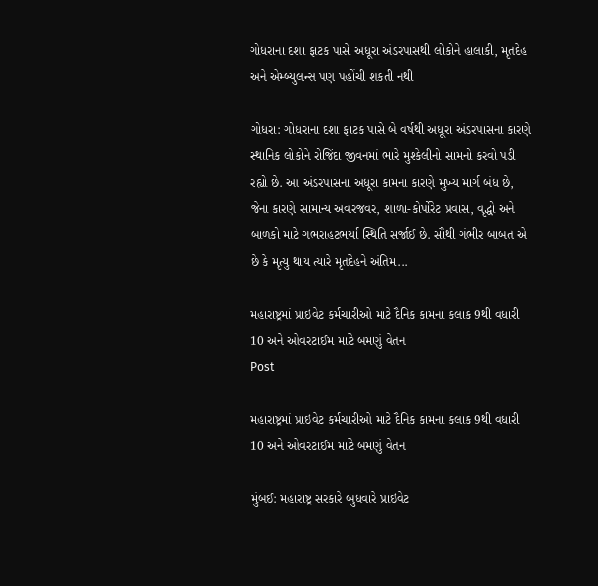ગોધરાના દશા ફાટક પાસે અધૂરા અંડરપાસથી લોકોને હાલાકી, મૃતદેહ અને એમ્બ્યુલન્સ પણ પહોંચી શકતી નથી

ગોધરા: ગોધરાના દશા ફાટક પાસે બે વર્ષથી અધૂરા અંડરપાસના કારણે સ્થાનિક લોકોને રોજિંદા જીવનમાં ભારે મુશ્કેલીનો સામનો કરવો પડી રહ્યો છે. આ અંડરપાસના અધૂરા કામના કારણે મુખ્ય માર્ગ બંધ છે, જેના કારણે સામાન્ય અવરજવર, શાળા-કોર્પોરેટ પ્રવાસ, વૃદ્ધો અને બાળકો માટે ગભરાહટભર્યા સ્થિતિ સર્જાઈ છે. સૌથી ગંભીર બાબત એ છે કે મૃત્યુ થાય ત્યારે મૃતદેહને અંતિમ...

મહારાષ્ટ્રમાં પ્રાઇવેટ કર્મચારીઓ માટે દૈનિક કામના કલાક 9થી વધારી 10 અને ઓવરટાઈમ માટે બમણું વેતન
Post

મહારાષ્ટ્રમાં પ્રાઇવેટ કર્મચારીઓ માટે દૈનિક કામના કલાક 9થી વધારી 10 અને ઓવરટાઈમ માટે બમણું વેતન

મુંબઈ: મહારાષ્ટ્ર સરકારે બુધવારે પ્રાઇવેટ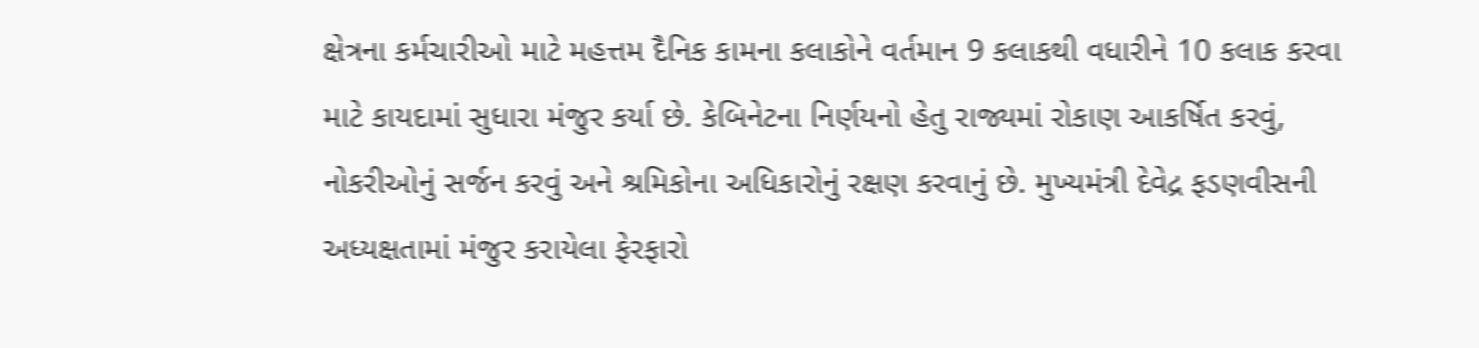ક્ષેત્રના કર્મચારીઓ માટે મહત્તમ દૈનિક કામના કલાકોને વર્તમાન 9 કલાકથી વધારીને 10 કલાક કરવા માટે કાયદામાં સુધારા મંજુર કર્યા છે. કેબિનેટના નિર્ણયનો હેતુ રાજ્યમાં રોકાણ આકર્ષિત કરવું, નોકરીઓનું સર્જન કરવું અને શ્રમિકોના અધિકારોનું રક્ષણ કરવાનું છે. મુખ્યમંત્રી દેવેદ્ર ફડણવીસની અધ્યક્ષતામાં મંજુર કરાયેલા ફેરફારો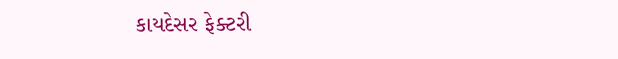કાયદેસર ફેક્ટરી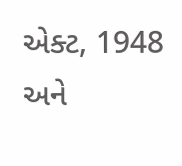એક્ટ, 1948 અને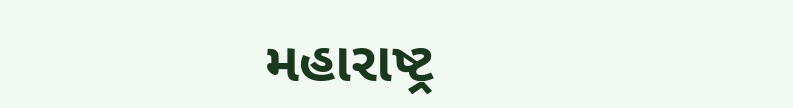મહારાષ્ટ્ર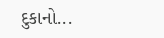દુકાનો...